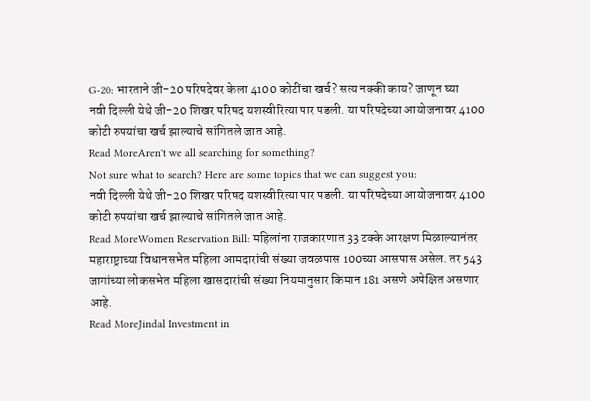G-20: भारताने जी-20 परिषदेवर केला 4100 कोटींचा खर्च? सत्य नक्की काय? जाणून घ्या
नवी दिल्ली येथे जी-20 शिखर परिषद यशस्वीरित्या पार पडली. या परिषदेच्या आयोजनावर 4100 कोटी रुपयांचा खर्च झाल्याचे सांगितले जात आहे.
Read MoreAren't we all searching for something?
Not sure what to search? Here are some topics that we can suggest you:
नवी दिल्ली येथे जी-20 शिखर परिषद यशस्वीरित्या पार पडली. या परिषदेच्या आयोजनावर 4100 कोटी रुपयांचा खर्च झाल्याचे सांगितले जात आहे.
Read MoreWomen Reservation Bill: महिलांना राजकारणात 33 टक्के आरक्षण मिळाल्यानंतर महाराष्ट्राच्या विधानसभेत महिला आमदारांची संख्या जवळपास 100च्या आसपास असेल. तर 543 जागांच्या लोकसभेत महिला खासदारांची संख्या नियमानुसार किमान 181 असणे अपेक्षित असणार आहे.
Read MoreJindal Investment in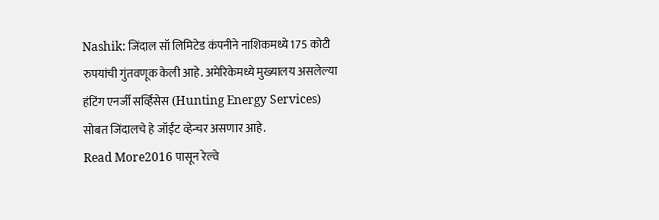Nashik: जिंदाल सॉ लिमिटेड कंपनीने नाशिकमध्ये 175 कोटी रुपयांची गुंतवणूक केली आहे. अमेरिकेमध्ये मुख्यालय असलेल्या हंटिंग एनर्जी सर्व्हिसेस (Hunting Energy Services) सोबत जिंदालचे हे जॉईंट व्हेन्चर असणार आहे.
Read More2016 पासून रेल्वे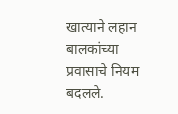खात्याने लहान बालकांच्या प्रवासाचे नियम बदलले.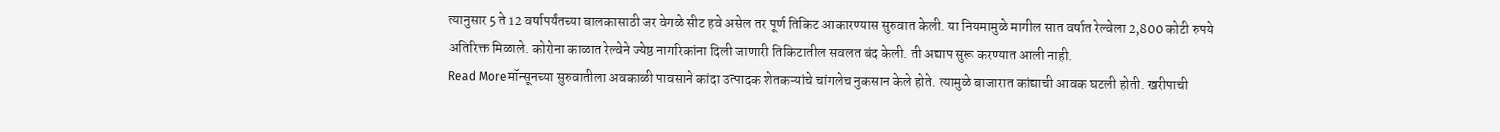त्यानुसार 5 ते 12 वर्षापर्यंतच्या बालकासाठी जर वेगळे सीट हवे असेल तर पूर्ण तिकिट आकारण्यास सुरुवात केली. या नियमामुळे मागील सात वर्षात रेल्वेला 2,800 कोटी रुपये अतिरिक्त मिळाले. कोरोना काळात रेल्वेने ज्येष्ठ नागरिकांना दिली जाणारी तिकिटातील सवलत बंद केली. ती अद्याप सुरू करण्यात आली नाही.
Read Moreमॉन्सूनच्या सुरुवातीला अवकाळी पावसाने कांदा उत्पादक शेतकऱ्यांचे चांगलेच नुकसान केले होते. त्यामुळे बाजारात कांद्याची आवक घटली होती. खरीपाची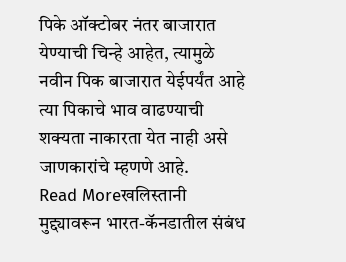पिके ऑक्टोबर नंतर बाजारात येण्याची चिन्हे आहेत, त्यामुळे नवीन पिक बाजारात येईपर्यंत आहे त्या पिकाचे भाव वाढण्याची शक्यता नाकारता येत नाही असे जाणकारांचे म्हणणे आहे.
Read Moreखलिस्तानी मुद्द्यावरून भारत-कॅनडातील संबंध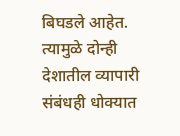बिघडले आहेत. त्यामुळे दोन्ही देशातील व्यापारी संबंधही धोक्यात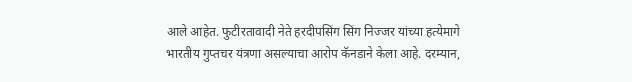आले आहेत. फुटीरतावादी नेते हरदीपसिंग सिंग निज्जर यांच्या हत्येमागे भारतीय गुप्तचर यंत्रणा असल्याचा आरोप कॅनडाने केला आहे. दरम्यान,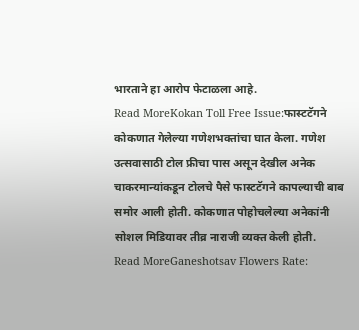भारताने हा आरोप फेटाळला आहे.
Read MoreKokan Toll Free Issue:फास्टटॅगने कोकणात गेलेल्या गणेशभक्तांचा घात केला. गणेश उत्सवासाठी टोल फ्रीचा पास असून देखील अनेक चाकरमान्यांकडून टोलचे पैसे फास्टटॅगने कापल्याची बाब समोर आली होती. कोकणात पोहोचलेल्या अनेकांनी सोशल मिडियावर तीव्र नाराजी व्यक्त केली होती.
Read MoreGaneshotsav Flowers Rate: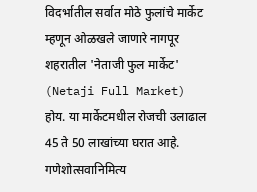विदर्भातील सर्वात मोठे फुलांचे मार्केट म्हणून ओळखले जाणारे नागपूर शहरातील 'नेताजी फुल मार्केट' (Netaji Full Market) होय. या मार्केटमधील रोजची उलाढाल 45 ते 50 लाखांच्या घरात आहे. गणेशोत्सवानिमित्य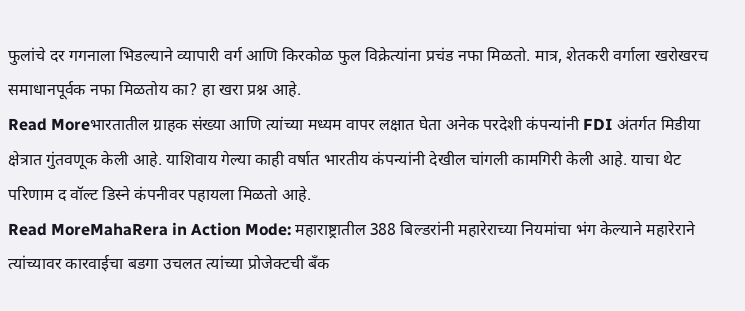फुलांचे दर गगनाला भिडल्याने व्यापारी वर्ग आणि किरकोळ फुल विक्रेत्यांना प्रचंड नफा मिळतो. मात्र, शेतकरी वर्गाला खरोखरच समाधानपूर्वक नफा मिळतोय का? हा खरा प्रश्न आहे.
Read Moreभारतातील ग्राहक संख्या आणि त्यांच्या मध्यम वापर लक्षात घेता अनेक परदेशी कंपन्यांनी FDI अंतर्गत मिडीया क्षेत्रात गुंतवणूक केली आहे. याशिवाय गेल्या काही वर्षात भारतीय कंपन्यांनी देखील चांगली कामगिरी केली आहे. याचा थेट परिणाम द वॉल्ट डिस्ने कंपनीवर पहायला मिळतो आहे.
Read MoreMahaRera in Action Mode: महाराष्ट्रातील 388 बिल्डरांनी महारेराच्या नियमांचा भंग केल्याने महारेराने त्यांच्यावर कारवाईचा बडगा उचलत त्यांच्या प्रोजेक्टची बँक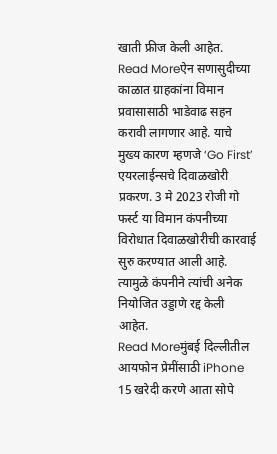खाती फ्रीज केली आहेत.
Read Moreऐन सणासुदीच्या काळात ग्राहकांना विमान प्रवासासाठी भाडेवाढ सहन करावी लागणार आहे. याचे मुख्य कारण म्हणजे ‘Go First’ एयरलाईन्सचे दिवाळखोरी प्रकरण. 3 मे 2023 रोजी गो फर्स्ट या विमान कंपनीच्या विरोधात दिवाळखोरीची कारवाई सुरु करण्यात आली आहे. त्यामुळे कंपनीने त्यांची अनेक नियोजित उड्डाणे रद्द केली आहेत.
Read Moreमुंबई दिल्लीतील आयफोन प्रेमींसाठी iPhone 15 खरेदी करणे आता सोपे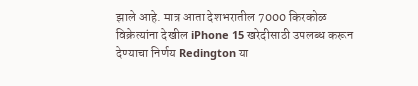झाले आहे. मात्र आता देशभरातील 7000 किरकोळ विक्रेत्यांना देखील iPhone 15 खरेदीसाठी उपलब्ध करून देण्याचा निर्णय Redington या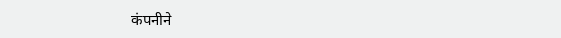कंपनीने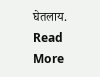घेतलाय.
Read More